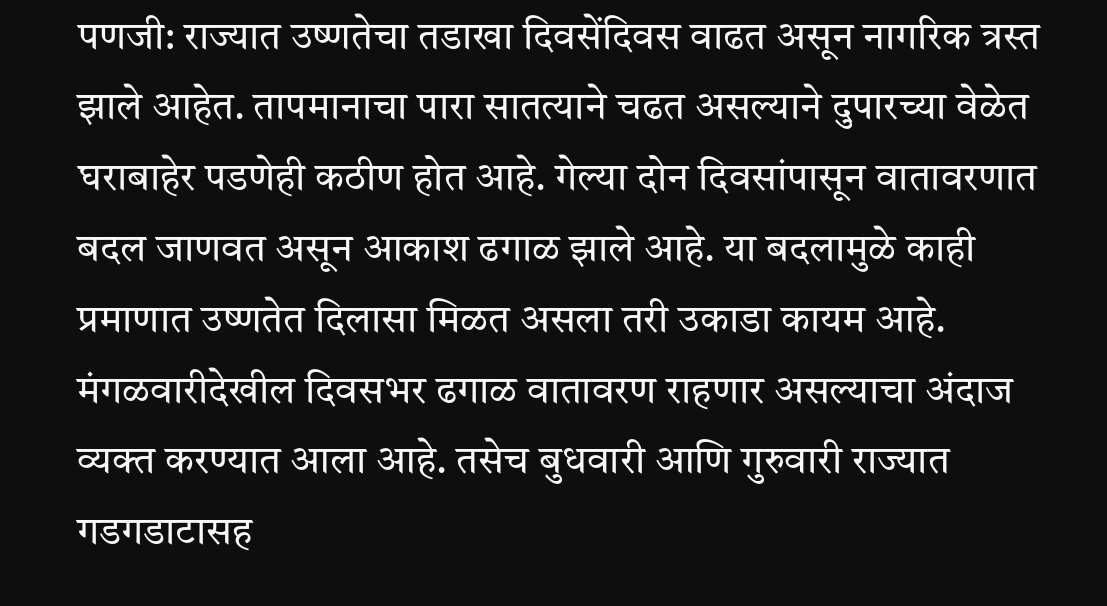पणजी: राज्यात उष्णतेचा तडाखा दिवसेंदिवस वाढत असून नागरिक त्रस्त झाले आहेत. तापमानाचा पारा सातत्याने चढत असल्याने दुपारच्या वेळेत घराबाहेर पडणेही कठीण होत आहे. गेल्या दोन दिवसांपासून वातावरणात बदल जाणवत असून आकाश ढगाळ झाले आहे. या बदलामुळे काही प्रमाणात उष्णतेत दिलासा मिळत असला तरी उकाडा कायम आहे.
मंगळवारीदेखील दिवसभर ढगाळ वातावरण राहणार असल्याचा अंदाज व्यक्त करण्यात आला आहे. तसेच बुधवारी आणि गुरुवारी राज्यात गडगडाटासह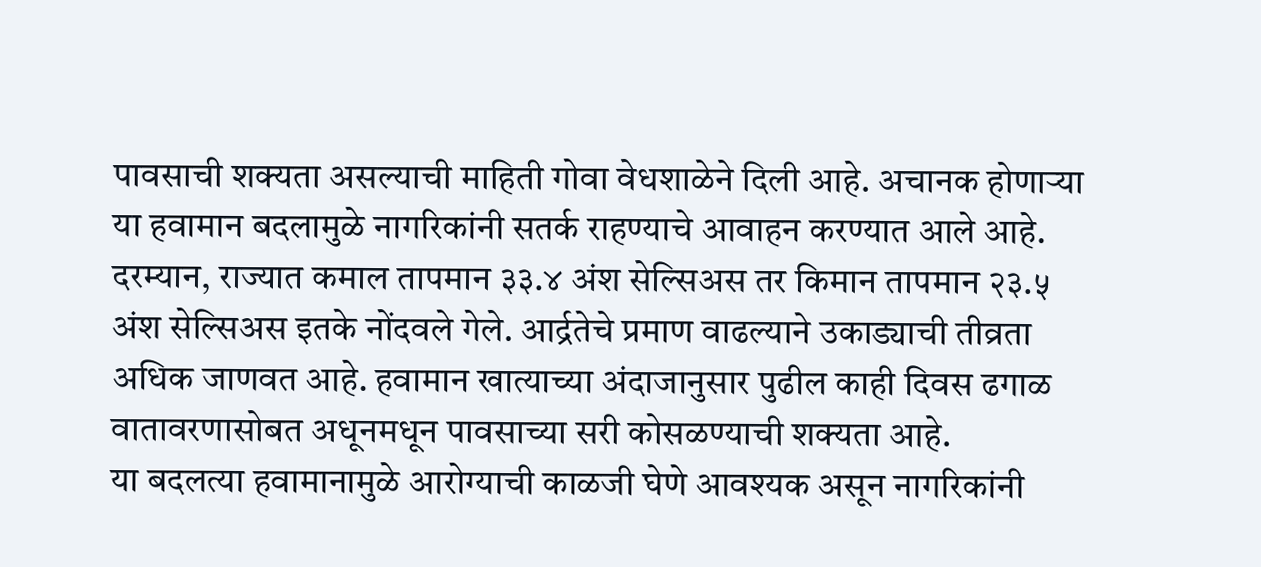पावसाची शक्यता असल्याची माहिती गोवा वेधशाळेने दिली आहे. अचानक होणाऱ्या या हवामान बदलामुळे नागरिकांनी सतर्क राहण्याचे आवाहन करण्यात आले आहे.
दरम्यान, राज्यात कमाल तापमान ३३.४ अंश सेल्सिअस तर किमान तापमान २३.५ अंश सेल्सिअस इतके नोंदवले गेले. आर्द्रतेचे प्रमाण वाढल्याने उकाड्याची तीव्रता अधिक जाणवत आहे. हवामान खात्याच्या अंदाजानुसार पुढील काही दिवस ढगाळ वातावरणासोबत अधूनमधून पावसाच्या सरी कोसळण्याची शक्यता आहे.
या बदलत्या हवामानामुळे आरोग्याची काळजी घेणे आवश्यक असून नागरिकांनी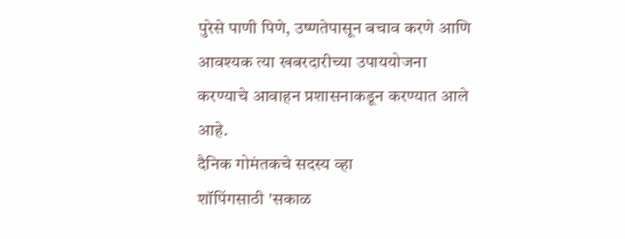पुरेसे पाणी पिणे, उष्णतेपासून बचाव करणे आणि आवश्यक त्या खबरदारीच्या उपाययोजना करण्याचे आवाहन प्रशासनाकडून करण्यात आले आहे.
दैनिक गोमंतकचे सदस्य व्हा
शॉपिंगसाठी 'सकाळ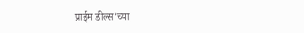प्राईम डील्स'च्या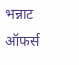भन्नाट ऑफर्स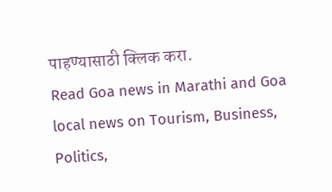पाहण्यासाठी क्लिक करा.
Read Goa news in Marathi and Goa local news on Tourism, Business, Politics,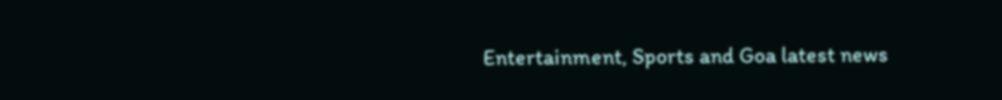Entertainment, Sports and Goa latest news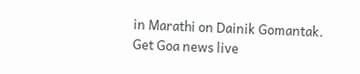in Marathi on Dainik Gomantak. Get Goa news live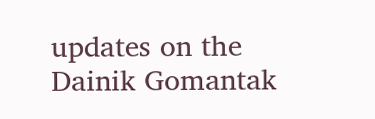updates on the Dainik Gomantak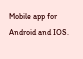Mobile app for Android and IOS.